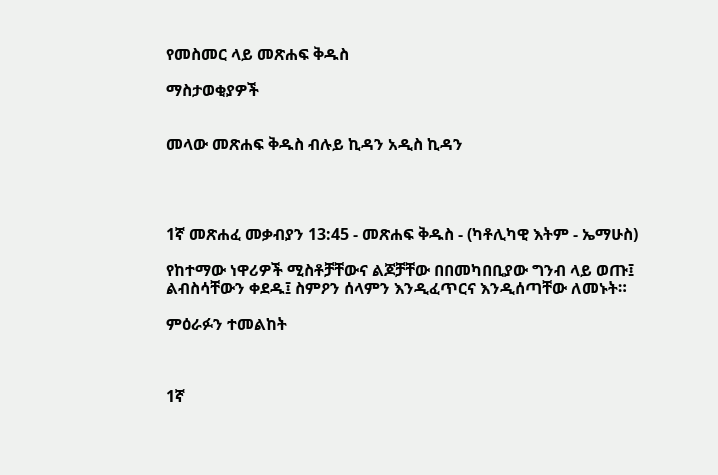የመስመር ላይ መጽሐፍ ቅዱስ

ማስታወቂያዎች


መላው መጽሐፍ ቅዱስ ብሉይ ኪዳን አዲስ ኪዳን




1ኛ መጽሐፈ መቃብያን 13:45 - መጽሐፍ ቅዱስ - (ካቶሊካዊ እትም - ኤማሁስ)

የከተማው ነዋሪዎች ሚስቶቻቸውና ልጆቻቸው በበመካበቢያው ግንብ ላይ ወጡ፤ ልብስሳቸውን ቀደዱ፤ ስምዖን ሰላምን እንዲፈጥርና እንዲሰጣቸው ለመኑት።

ምዕራፉን ተመልከት



1ኛ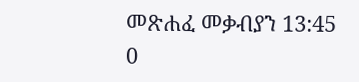መጽሐፈ መቃብያን 13:45
0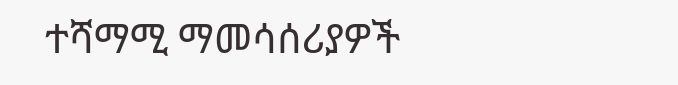ተሻማሚ ማመሳሰሪያዎች